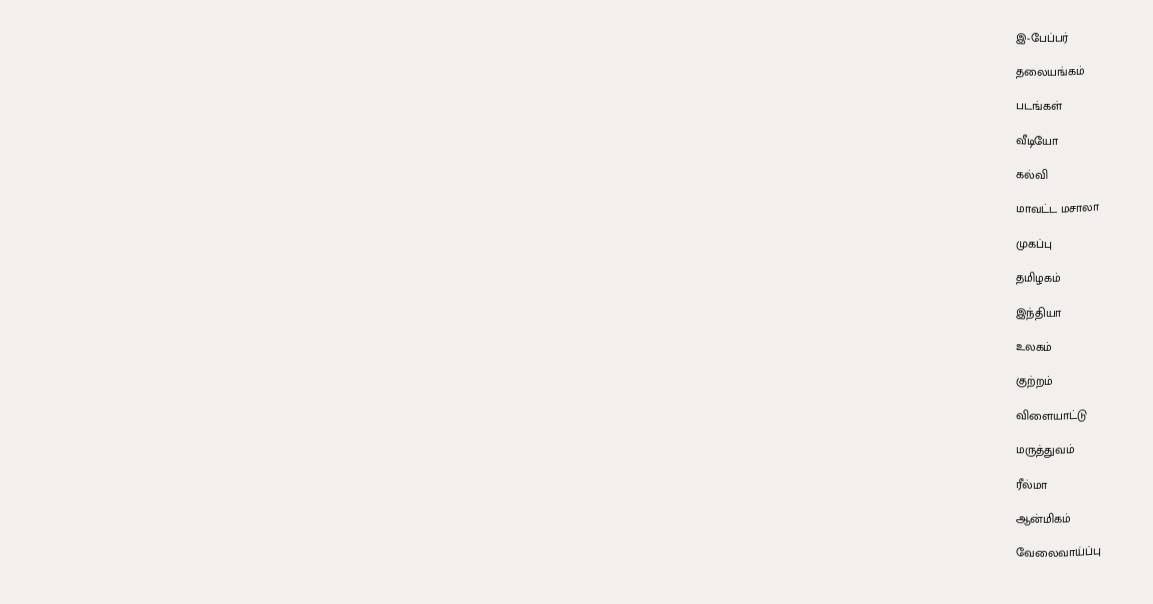இ-பேப்பர்

தலையங்கம்

படங்கள்

வீடியோ

கல்வி

மாவட்ட மசாலா

முகப்பு

தமிழகம்

இந்தியா

உலகம்

குற்றம்

விளையாட்டு

மருத்துவம்

ரீல்மா

ஆன்மிகம்

வேலைவாய்ப்பு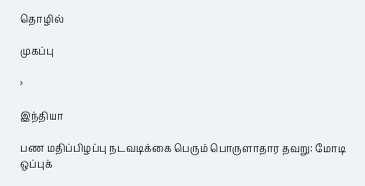தொழில்

முகப்பு

›

இந்தியா

பண மதிப்பிழப்பு நடவடிக்கை பெரும் பொருளாதார தவறு: மோடி ஒப்புக்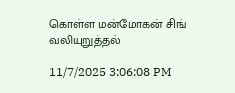கொள்ள மன்மோகன் சிங் வலியுறுத்தல்

11/7/2025 3:06:08 PM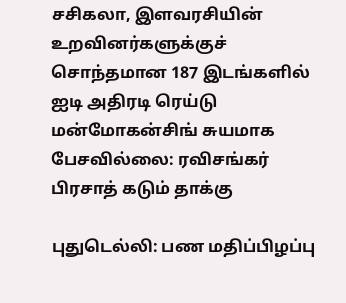சசிகலா, இளவரசியின் உறவினர்களுக்குச் சொந்தமான 187 இடங்களில் ஐடி அதிரடி ரெய்டு மன்மோகன்சிங் சுயமாக பேசவில்லை: ரவிசங்கர் பிரசாத் கடும் தாக்கு

புதுடெல்லி: பண மதிப்பிழப்பு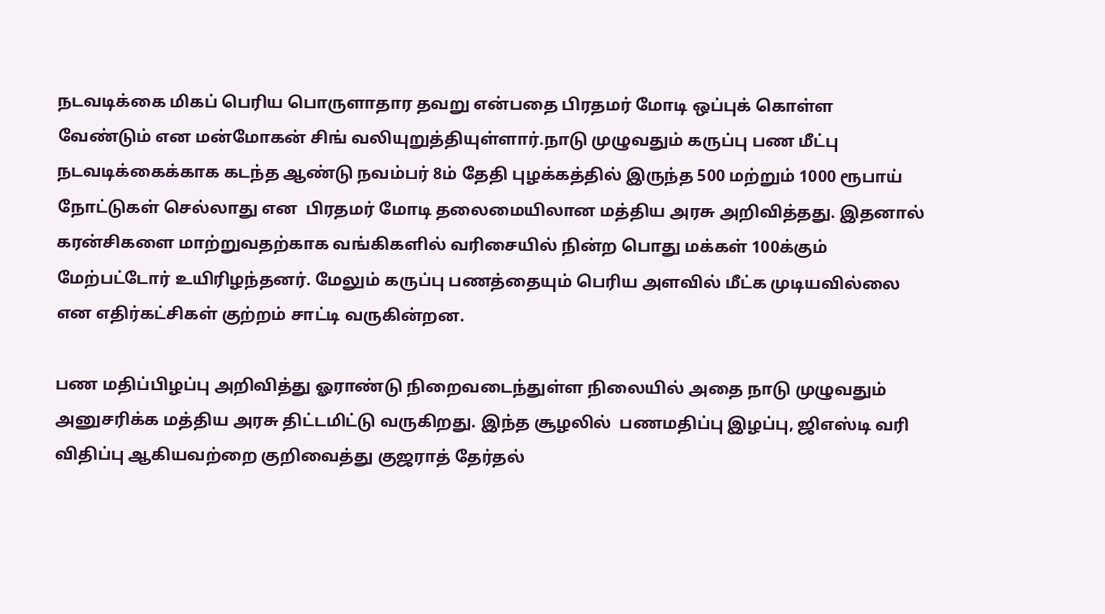நடவடிக்கை மிகப் பெரிய பொருளாதார தவறு என்பதை பிரதமர் மோடி ஒப்புக் கொள்ள வேண்டும் என மன்மோகன் சிங் வலியுறுத்தியுள்ளார்.நாடு முழுவதும் கருப்பு பண மீட்பு நடவடிக்கைக்காக கடந்த ஆண்டு நவம்பர் 8ம் தேதி புழக்கத்தில் இருந்த 500 மற்றும் 1000 ரூபாய் நோட்டுகள் செல்லாது என  பிரதமர் மோடி தலைமையிலான மத்திய அரசு அறிவித்தது. இதனால் கரன்சிகளை மாற்றுவதற்காக வங்கிகளில் வரிசையில் நின்ற பொது மக்கள் 100க்கும்  மேற்பட்டோர் உயிரிழந்தனர். மேலும் கருப்பு பணத்தையும் பெரிய அளவில் மீட்க முடியவில்லை என எதிர்கட்சிகள் குற்றம் சாட்டி வருகின்றன.

பண மதிப்பிழப்பு அறிவித்து ஓராண்டு நிறைவடைந்துள்ள நிலையில் அதை நாடு முழுவதும் அனுசரிக்க மத்திய அரசு திட்டமிட்டு வருகிறது. இந்த சூழலில்  பணமதிப்பு இழப்பு, ஜிஎஸ்டி வரி விதிப்பு ஆகியவற்றை குறிவைத்து குஜராத் தேர்தல்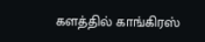களத்தில் காங்கிரஸ்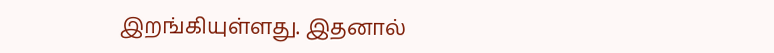இறங்கியுள்ளது. இதனால்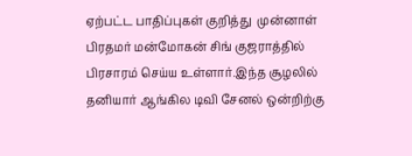ஏற்பட்ட பாதிப்புகள் குறித்து  முன்னாள் பிரதமர் மன்மோகன் சிங் குஜராத்தில் பிரசாரம் செய்ய உள்ளார்.இந்த சூழலில் தனியார் ஆங்கில டிவி சேனல் ஒன்றிற்கு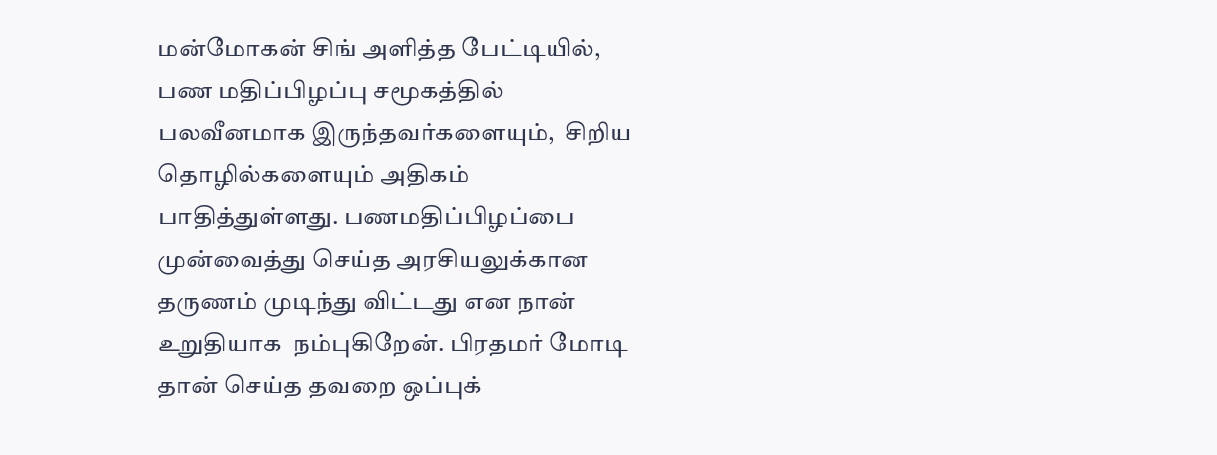மன்மோகன் சிங் அளித்த பேட்டியில், பண மதிப்பிழப்பு சமூகத்தில் பலவீனமாக இருந்தவர்களையும்,  சிறிய தொழில்களையும் அதிகம் பாதித்துள்ளது. பணமதிப்பிழப்பை முன்வைத்து செய்த அரசியலுக்கான தருணம் முடிந்து விட்டது என நான் உறுதியாக  நம்புகிறேன். பிரதமர் மோடி தான் செய்த தவறை ஒப்புக்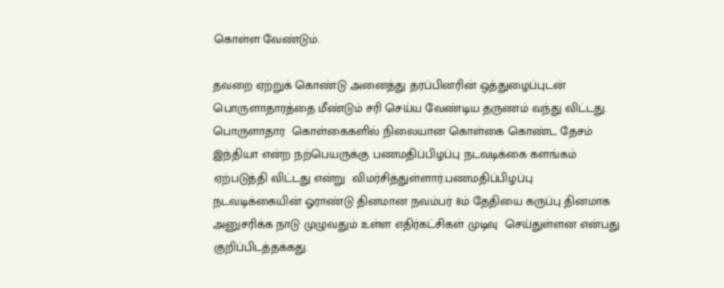கொள்ள வேண்டும்.

தவறை ஏற்றுக் கொண்டு அனைத்து தரப்பினரின் ஒத்துழைப்புடன் பொருளாதாரத்தை மீண்டும் சரி செய்ய வேண்டிய தருணம் வந்து விட்டது. பொருளாதார  கொள்கைகளில் நிலையான கொள்கை கொண்ட தேசம் இந்தியா என்ற நற்பெயருக்கு பணமதிப்பிழப்பு நடவடிக்கை களங்கம் ஏற்படுத்தி விட்டது என்று  விமர்சித்துள்ளார்.பணமதிப்பிழப்பு நடவடிக்கையின் ஓராண்டு தினமான நவம்பர் 8ம் தேதியை கருப்பு தினமாக அனுசரிக்க நாடு முழுவதும் உள்ள எதிர்கட்சிகள் முடிவு  செய்துள்ளன என்பது குறிப்பிடத்தக்கது.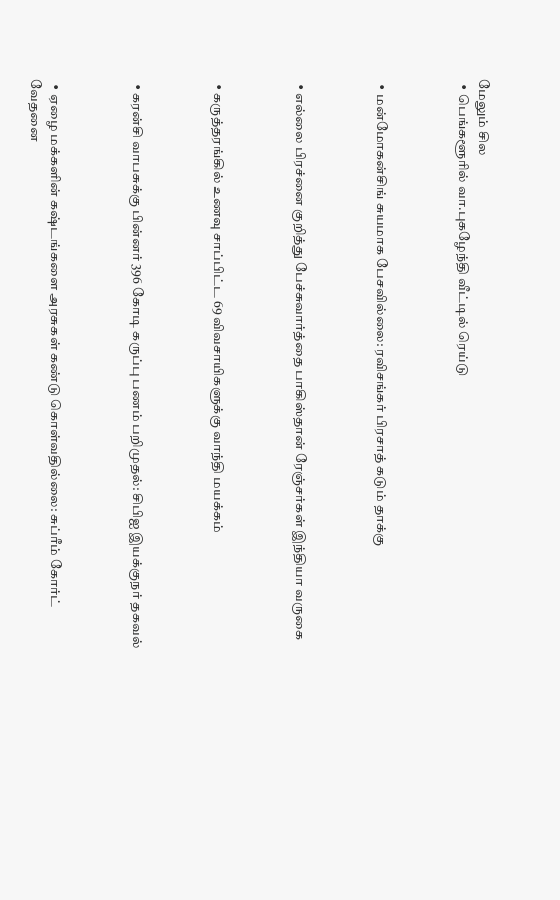மேலும் சில
  • பெங்களூரில் வா.புகழேந்தி வீட்டில் ரெய்டு



  • மன்மோகன்சிங் சுயமாக பேசவில்லை: ரவிசங்கர் பிரசாத் கடும் தாக்கு



  • எல்லை பிரச்னை குறித்து பேச்சுவார்த்தை பாகிஸ்தான் ரேஞ்சர்கள் இந்தியா வருகை



  • கருத்தரங்கில் உணவு சாப்பிட்ட 69 விவசாயிகளுக்கு வாந்தி மயக்கம்



  • கரன்சி வாபசுக்கு பின்னர் 396 கோடி கருப்பு பணம் பறிமுதல்: சிபிஐ இயக்குநர் தகவல்



  • ஏழை மக்களின் கஷ்டங்களை அரசுகள் கண்டு கொள்வதில்லை: சுப்ரீம் கோர்ட் வேதனை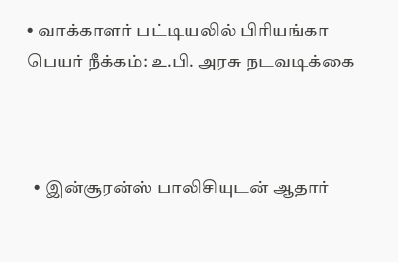• வாக்காளர் பட்டியலில் பிரியங்கா பெயர் நீக்கம்: உ.பி. அரசு நடவடிக்கை



  • இன்சூரன்ஸ் பாலிசியுடன் ஆதார்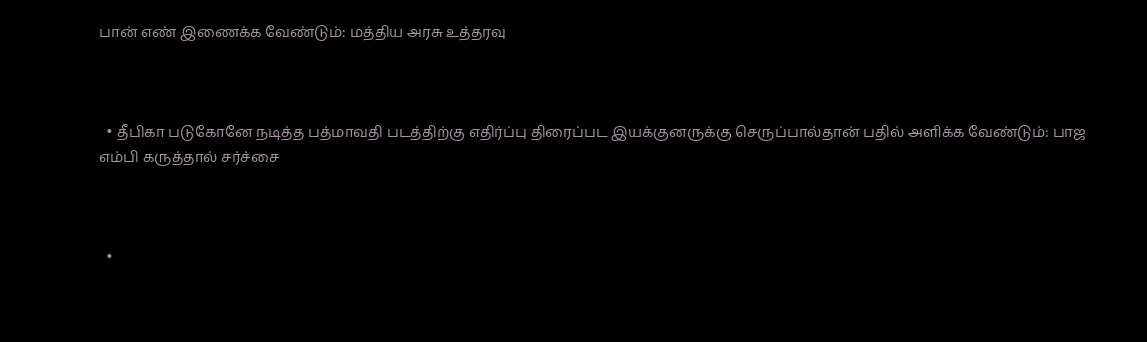பான் எண் இணைக்க வேண்டும்: மத்திய அரசு உத்தரவு



  • தீபிகா படுகோனே நடித்த பத்மாவதி படத்திற்கு எதிர்ப்பு திரைப்பட இயக்குனருக்கு செருப்பால்தான் பதில் அளிக்க வேண்டும்: பாஜ எம்பி கருத்தால் சர்ச்சை



  •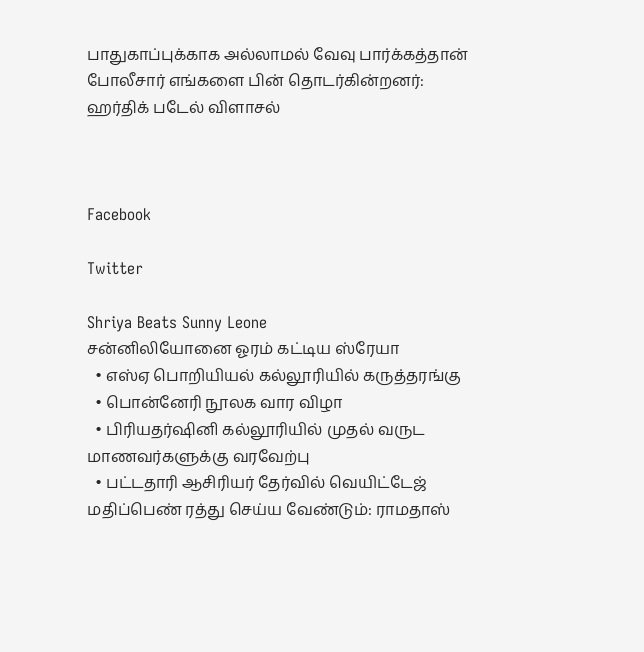பாதுகாப்புக்காக அல்லாமல் வேவு பார்க்கத்தான் போலீசார் எங்களை பின் தொடர்கின்றனர்: ஹர்திக் படேல் விளாசல்



Facebook

Twitter

Shriya Beats Sunny Leone
சன்னிலியோனை ஓரம் கட்டிய ஸ்ரேயா
  • எஸ்ஏ பொறியியல் கல்லூரியில் கருத்தரங்கு
  • பொன்னேரி நூலக வார விழா
  • பிரியதர்ஷினி கல்லூரியில் முதல் வருட மாணவர்களுக்கு வரவேற்பு
  • பட்டதாரி ஆசிரியர் தேர்வில் வெயிட்டேஜ் மதிப்பெண் ரத்து செய்ய வேண்டும்: ராமதாஸ்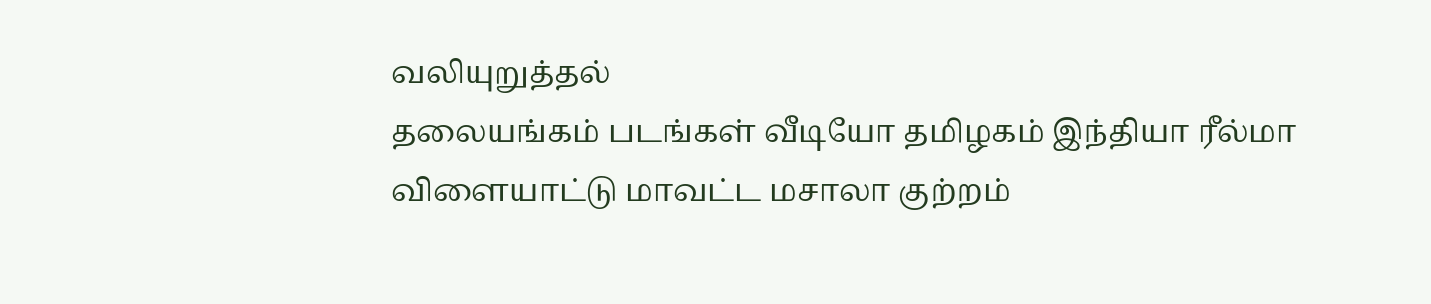வலியுறுத்தல்
தலையங்கம் படங்கள் வீடியோ தமிழகம் இந்தியா ரீல்மா விளையாட்டு மாவட்ட மசாலா குற்றம்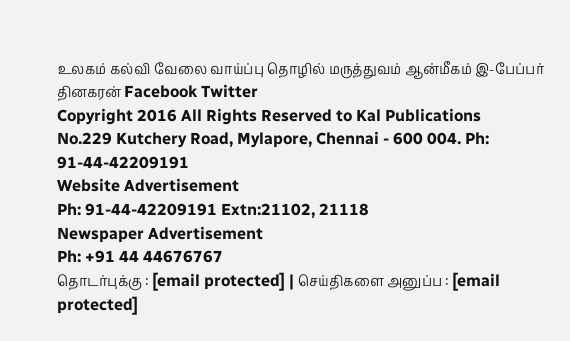உலகம் கல்வி வேலை வாய்ப்பு தொழில் மருத்துவம் ஆன்மீகம் இ-பேப்பர் தினகரன் Facebook Twitter
Copyright 2016 All Rights Reserved to Kal Publications
No.229 Kutchery Road, Mylapore, Chennai - 600 004. Ph: 91-44-42209191
Website Advertisement
Ph: 91-44-42209191 Extn:21102, 21118
Newspaper Advertisement
Ph: +91 44 44676767
தொடர்புக்கு : [email protected] | செய்திகளை அனுப்ப : [email protected]